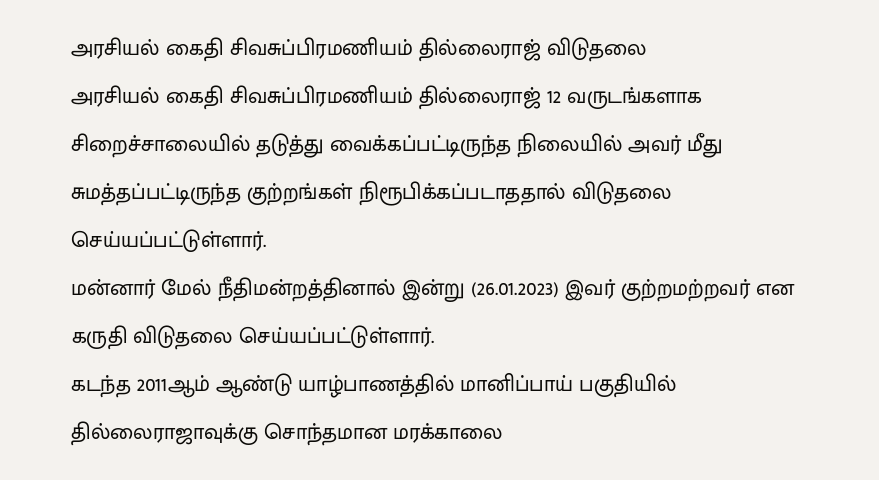அரசியல் கைதி சிவசுப்பிரமணியம் தில்லைராஜ் விடுதலை
அரசியல் கைதி சிவசுப்பிரமணியம் தில்லைராஜ் 12 வருடங்களாக சிறைச்சாலையில் தடுத்து வைக்கப்பட்டிருந்த நிலையில் அவர் மீது சுமத்தப்பட்டிருந்த குற்றங்கள் நிரூபிக்கப்படாததால் விடுதலை செய்யப்பட்டுள்ளார்.
மன்னார் மேல் நீதிமன்றத்தினால் இன்று (26.01.2023) இவர் குற்றமற்றவர் என கருதி விடுதலை செய்யப்பட்டுள்ளார்.
கடந்த 2011ஆம் ஆண்டு யாழ்பாணத்தில் மானிப்பாய் பகுதியில் தில்லைராஜாவுக்கு சொந்தமான மரக்காலை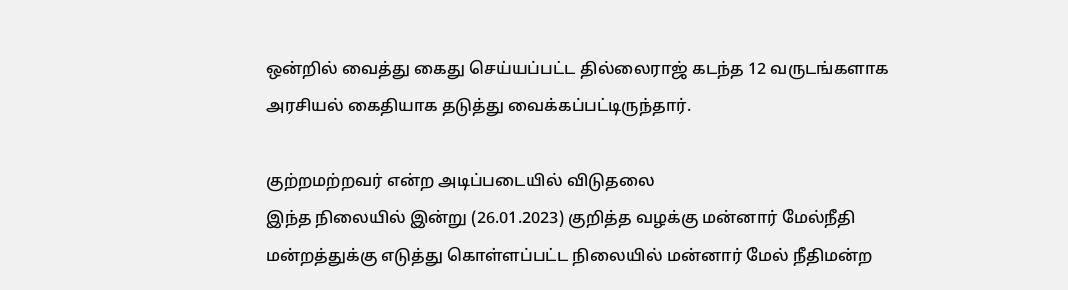ஒன்றில் வைத்து கைது செய்யப்பட்ட தில்லைராஜ் கடந்த 12 வருடங்களாக அரசியல் கைதியாக தடுத்து வைக்கப்பட்டிருந்தார்.

குற்றமற்றவர் என்ற அடிப்படையில் விடுதலை
இந்த நிலையில் இன்று (26.01.2023) குறித்த வழக்கு மன்னார் மேல்நீதி மன்றத்துக்கு எடுத்து கொள்ளப்பட்ட நிலையில் மன்னார் மேல் நீதிமன்ற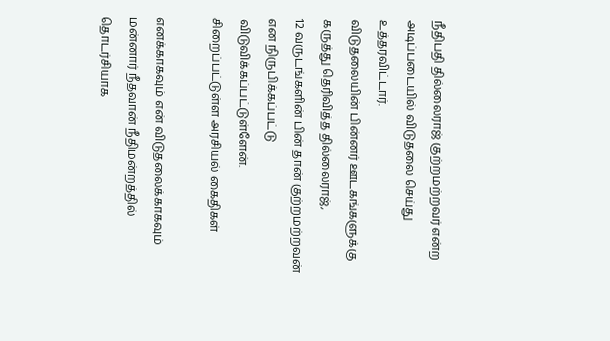நீதிபதி தில்லைராஜ் குற்றமற்றவர் என்ற அடிப்படையில் விடுதலை செய்து உத்தரவிட்டார்.
விடுதலையின் பின்னர் ஊடகங்களுக்கு கருத்து தெரிவித்த தில்லைராஜ்,
12 வருடங்களின் பின் தான் குற்றமற்றவன் என நிருபிக்கப்பட்டு விடுவிக்கப்பட்டுள்ளேன்.
சிறைப்பட்டுள்ள அரசியல் கைதிகள்

எனக்காகவும் என் விடுதலைக்காகவும் மன்னார் நீதவான் நீதிமன்றத்தில் தொடர்சியாக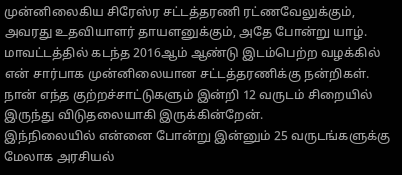முன்னிலைகிய சிரேஸ்ர சட்டத்தரணி ரட்ணவேலுக்கும், அவரது உதவியாளர் தாயளனுக்கும், அதே போன்று யாழ். மாவட்டத்தில் கடந்த 2016ஆம் ஆண்டு இடம்பெற்ற வழக்கில் என் சார்பாக முன்னிலையான சட்டத்தரணிக்கு நன்றிகள்.
நான் எந்த குற்றச்சாட்டுகளும் இன்றி 12 வருடம் சிறையில் இருந்து விடுதலையாகி இருக்கின்றேன்.
இந்நிலையில் என்னை போன்று இன்னும் 25 வருடங்களுக்கு மேலாக அரசியல்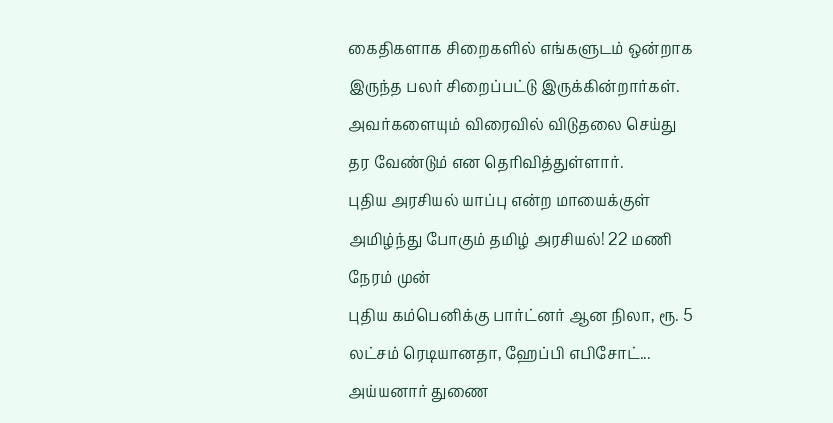கைதிகளாக சிறைகளில் எங்களுடம் ஒன்றாக இருந்த பலர் சிறைப்பட்டு இருக்கின்றார்கள்.
அவர்களையும் விரைவில் விடுதலை செய்து தர வேண்டும் என தெரிவித்துள்ளார்.
புதிய அரசியல் யாப்பு என்ற மாயைக்குள் அமிழ்ந்து போகும் தமிழ் அரசியல்! 22 மணி நேரம் முன்
புதிய கம்பெனிக்கு பார்ட்னர் ஆன நிலா, ரூ. 5 லட்சம் ரெடியானதா, ஹேப்பி எபிசோட்... அய்யனார் துணை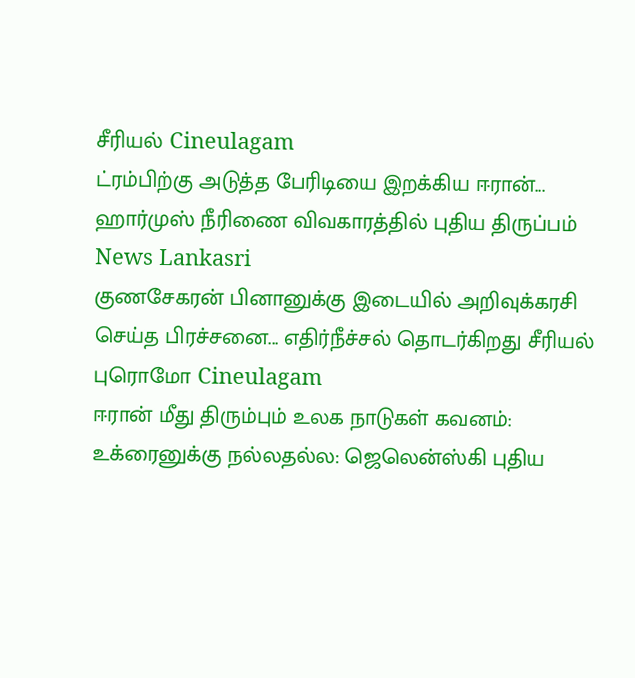சீரியல் Cineulagam
ட்ரம்பிற்கு அடுத்த பேரிடியை இறக்கிய ஈரான்... ஹார்முஸ் நீரிணை விவகாரத்தில் புதிய திருப்பம் News Lankasri
குணசேகரன் பினானுக்கு இடையில் அறிவுக்கரசி செய்த பிரச்சனை... எதிர்நீச்சல் தொடர்கிறது சீரியல் புரொமோ Cineulagam
ஈரான் மீது திரும்பும் உலக நாடுகள் கவனம்: உக்ரைனுக்கு நல்லதல்ல: ஜெலென்ஸ்கி புதிய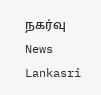நகர்வு News Lankasri